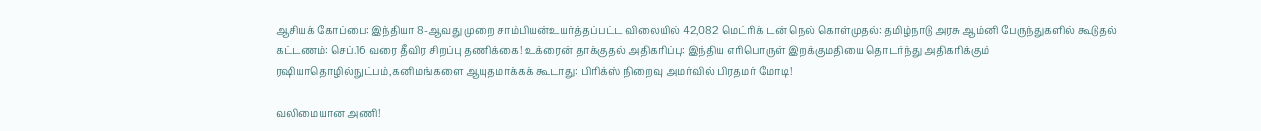ஆசியக் கோப்பை: இந்தியா 8-ஆவது முறை சாம்பியன்உயர்த்தப்பட்ட விலையில் 42,082 மெட்ரிக் டன் நெல் கொள்முதல்: தமிழ்நாடு அரசு ஆம்னி பேருந்துகளில் கூடுதல் கட்டணம்: செப்.16 வரை தீவிர சிறப்பு தணிக்கை! உக்ரைன் தாக்குதல் அதிகரிப்பு: இந்திய எரிபொருள் இறக்குமதியை தொடர்ந்து அதிகரிக்கும் ரஷியாதொழில்நுட்பம்,கனிமங்களை ஆயுதமாக்கக் கூடாது: பிரிக்ஸ் நிறைவு அமர்வில் பிரதமர் மோடி!

வலிமையான அணி!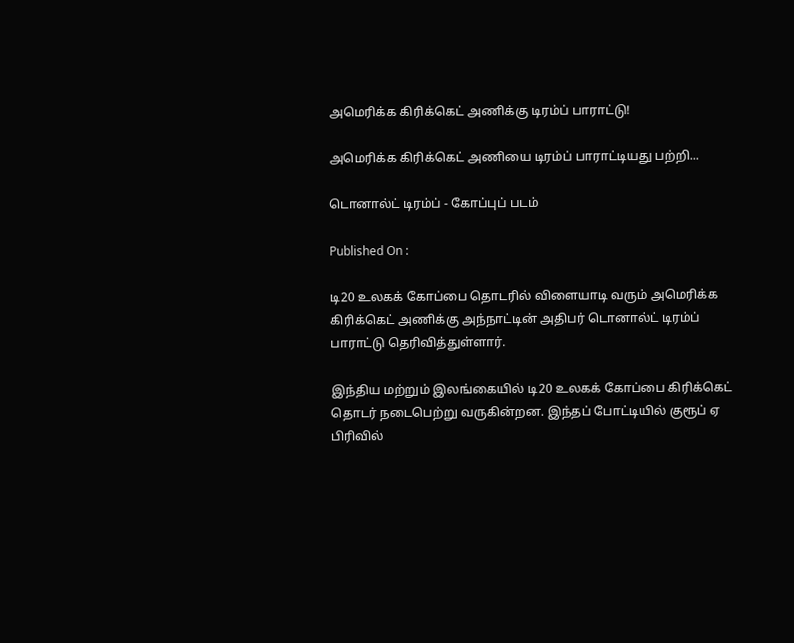அமெரிக்க கிரிக்கெட் அணிக்கு டிரம்ப் பாராட்டு!

அமெரிக்க கிரிக்கெட் அணியை டிரம்ப் பாராட்டியது பற்றி...

டொனால்ட் டிரம்ப் - கோப்புப் படம்

Published On :

டி20 உலகக் கோப்பை தொடரில் விளையாடி வரும் அமெரிக்க கிரிக்கெட் அணிக்கு அந்நாட்டின் அதிபர் டொனால்ட் டிரம்ப் பாராட்டு தெரிவித்துள்ளார்.

இந்திய மற்றும் இலங்கையில் டி20 உலகக் கோப்பை கிரிக்கெட் தொடர் நடைபெற்று வருகின்றன. இந்தப் போட்டியில் குரூப் ஏ பிரிவில்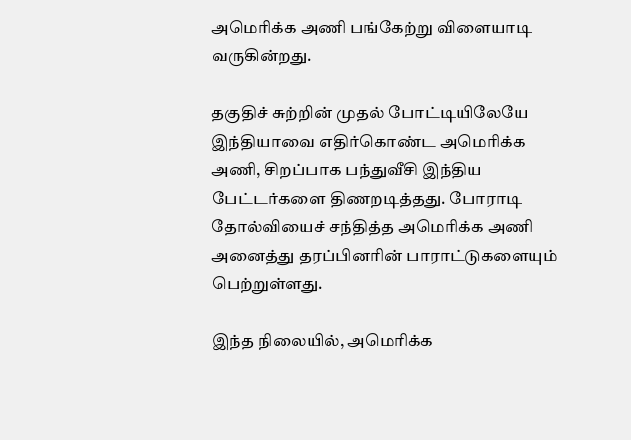அமெரிக்க அணி பங்கேற்று விளையாடி வருகின்றது.

தகுதிச் சுற்றின் முதல் போட்டியிலேயே இந்தியாவை எதிர்கொண்ட அமெரிக்க அணி, சிறப்பாக பந்துவீசி இந்திய பேட்டர்களை திணறடித்தது. போராடி தோல்வியைச் சந்தித்த அமெரிக்க அணி அனைத்து தரப்பினரின் பாராட்டுகளையும் பெற்றுள்ளது.

இந்த நிலையில், அமெரிக்க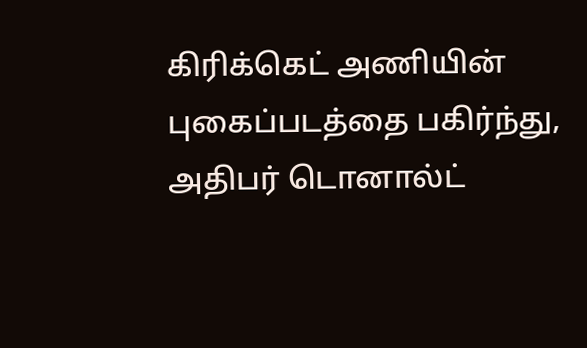கிரிக்கெட் அணியின் புகைப்படத்தை பகிர்ந்து, அதிபர் டொனால்ட்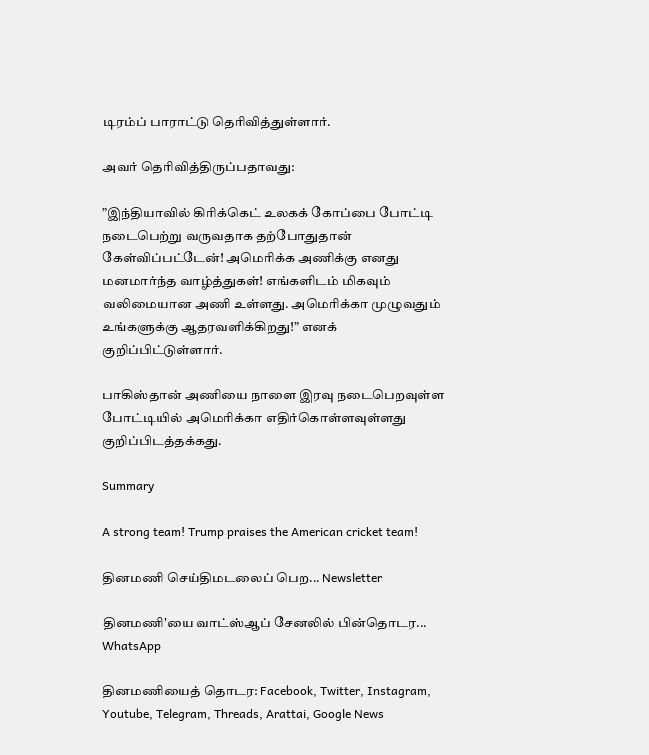டிரம்ப் பாராட்டு தெரிவித்துள்ளார்.

அவர் தெரிவித்திருப்பதாவது:

”இந்தியாவில் கிரிக்கெட் உலகக் கோப்பை போட்டி நடைபெற்று வருவதாக தற்போதுதான் கேள்விப்பட்டேன்! அமெரிக்க அணிக்கு எனது மனமார்ந்த வாழ்த்துகள்! எங்களிடம் மிகவும் வலிமையான அணி உள்ளது. அமெரிக்கா முழுவதும் உங்களுக்கு ஆதரவளிக்கிறது!” எனக் குறிப்பிட்டுள்ளார்.

பாகிஸ்தான் அணியை நாளை இரவு நடைபெறவுள்ள போட்டியில் அமெரிக்கா எதிர்கொள்ளவுள்ளது குறிப்பிடத்தக்கது.

Summary

A strong team! Trump praises the American cricket team!

தினமணி செய்திமடலைப் பெற... Newsletter

தினமணி'யை வாட்ஸ்ஆப் சேனலில் பின்தொடர... WhatsApp

தினமணியைத் தொடர: Facebook, Twitter, Instagram, Youtube, Telegram, Threads, Arattai, Google News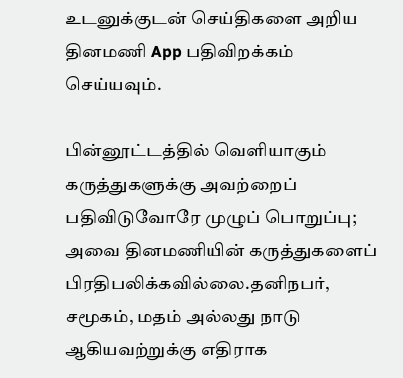உடனுக்குடன் செய்திகளை அறிய தினமணி App பதிவிறக்கம் செய்யவும்.

பின்னூட்டத்தில் வெளியாகும் கருத்துகளுக்கு அவற்றைப் பதிவிடுவோரே முழுப் பொறுப்பு; அவை தினமணியின் கருத்துகளைப் பிரதிபலிக்கவில்லை.தனிநபர், சமூகம், மதம் அல்லது நாடு ஆகியவற்றுக்கு எதிராக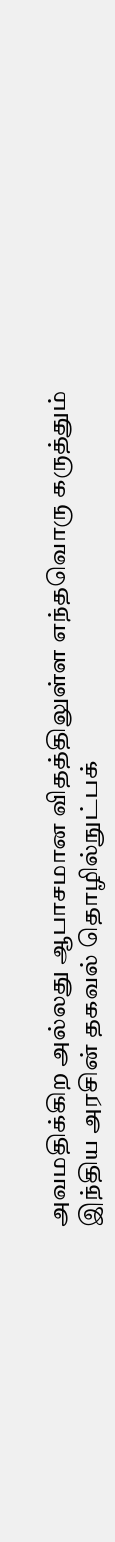அவமதிக்கிற அல்லது ஆபாசமான விதத்திலுள்ள எந்தவொரு கருத்தும் இந்திய அரசின் தகவல் தொழில்நுட்பக்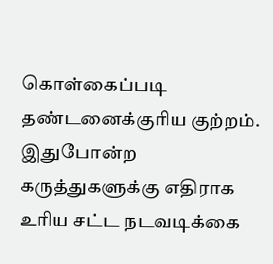கொள்கைப்படி தண்டனைக்குரிய குற்றம். இதுபோன்ற கருத்துகளுக்கு எதிராக உரிய சட்ட நடவடிக்கை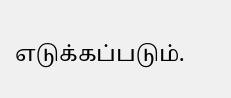எடுக்கப்படும்.